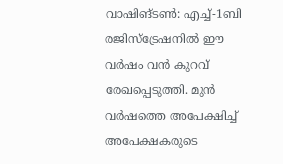വാഷിങ്ടൺ: എച്ച്-1ബി രജിസ്ട്രേഷനിൽ ഈ വർഷം വൻ കുറവ് രേഖപ്പെടുത്തി. മുൻ വർഷത്തെ അപേക്ഷിച്ച് അപേക്ഷകരുടെ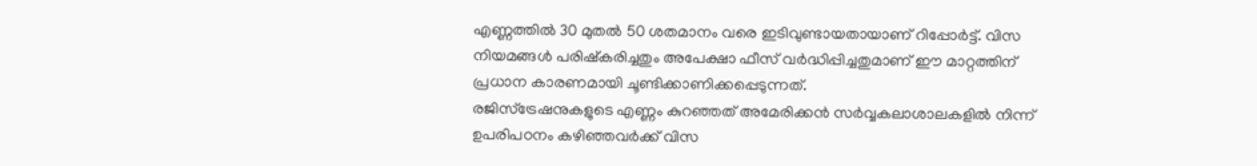എണ്ണത്തിൽ 30 മുതൽ 50 ശതമാനം വരെ ഇടിവുണ്ടായതായാണ് റിപ്പോർട്ട്. വിസ നിയമങ്ങൾ പരിഷ്കരിച്ചതും അപേക്ഷാ ഫീസ് വർദ്ധിപ്പിച്ചതുമാണ് ഈ മാറ്റത്തിന് പ്രധാന കാരണമായി ചൂണ്ടിക്കാണിക്കപ്പെടുന്നത്.
രജിസ്ട്രേഷനുകളുടെ എണ്ണം കുറഞ്ഞത് അമേരിക്കൻ സർവ്വകലാശാലകളിൽ നിന്ന് ഉപരിപഠനം കഴിഞ്ഞവർക്ക് വിസ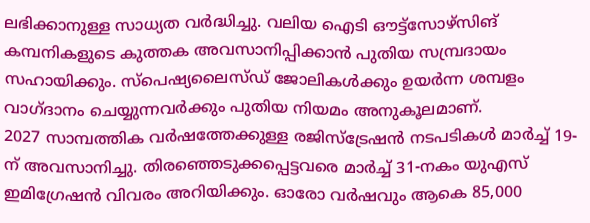ലഭിക്കാനുള്ള സാധ്യത വർദ്ധിച്ചു. വലിയ ഐടി ഔട്ട്സോഴ്സിങ് കമ്പനികളുടെ കുത്തക അവസാനിപ്പിക്കാൻ പുതിയ സമ്പ്രദായം സഹായിക്കും. സ്പെഷ്യലൈസ്ഡ് ജോലികൾക്കും ഉയർന്ന ശമ്പളം വാഗ്ദാനം ചെയ്യുന്നവർക്കും പുതിയ നിയമം അനുകൂലമാണ്.
2027 സാമ്പത്തിക വർഷത്തേക്കുള്ള രജിസ്ട്രേഷൻ നടപടികൾ മാർച്ച് 19-ന് അവസാനിച്ചു. തിരഞ്ഞെടുക്കപ്പെട്ടവരെ മാർച്ച് 31-നകം യുഎസ് ഇമിഗ്രേഷൻ വിവരം അറിയിക്കും. ഓരോ വർഷവും ആകെ 85,000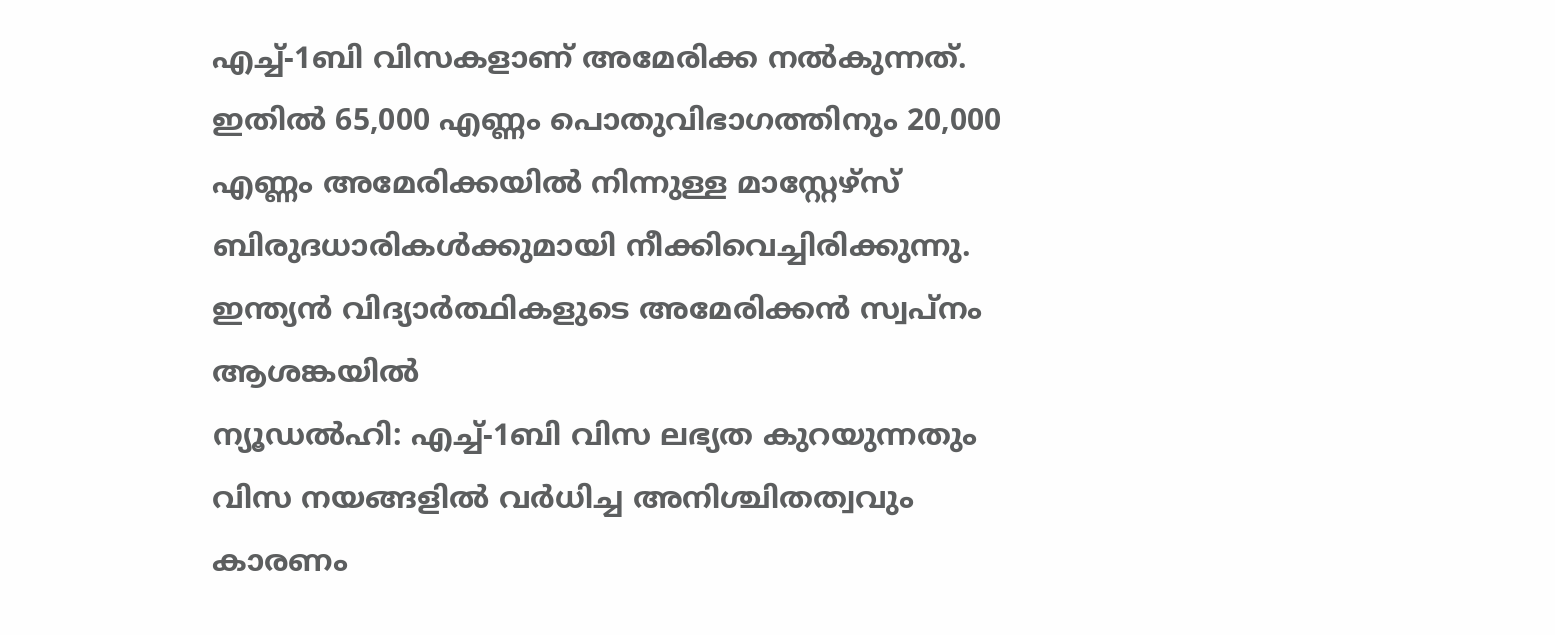എച്ച്-1ബി വിസകളാണ് അമേരിക്ക നൽകുന്നത്. ഇതിൽ 65,000 എണ്ണം പൊതുവിഭാഗത്തിനും 20,000 എണ്ണം അമേരിക്കയിൽ നിന്നുള്ള മാസ്റ്റേഴ്സ് ബിരുദധാരികൾക്കുമായി നീക്കിവെച്ചിരിക്കുന്നു.
ഇന്ത്യൻ വിദ്യാർത്ഥികളുടെ അമേരിക്കൻ സ്വപ്നം ആശങ്കയിൽ
ന്യൂഡൽഹി: എച്ച്-1ബി വിസ ലഭ്യത കുറയുന്നതും വിസ നയങ്ങളിൽ വർധിച്ച അനിശ്ചിതത്വവും കാരണം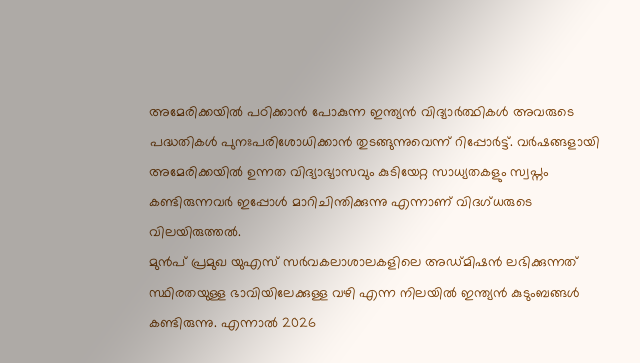അമേരിക്കയിൽ പഠിക്കാൻ പോകുന്ന ഇന്ത്യൻ വിദ്യാർത്ഥികൾ അവരുടെ പദ്ധതികൾ പുനഃപരിശോധിക്കാൻ തുടങ്ങുന്നുവെന്ന് റിപ്പോർട്ട്. വർഷങ്ങളായി അമേരിക്കയിൽ ഉന്നത വിദ്യാഭ്യാസവും കുടിയേറ്റ സാധ്യതകളും സ്വപ്നം കണ്ടിരുന്നവർ ഇപ്പോൾ മാറിചിന്തിക്കുന്നു എന്നാണ് വിദഗ്ധരുടെ വിലയിരുത്തൽ.
മുൻപ് പ്രമുഖ യുഎസ് സർവകലാശാലകളിലെ അഡ്മിഷൻ ലഭിക്കുന്നത് സ്ഥിരതയുള്ള ഭാവിയിലേക്കുള്ള വഴി എന്ന നിലയിൽ ഇന്ത്യൻ കുടുംബങ്ങൾ കണ്ടിരുന്നു. എന്നാൽ 2026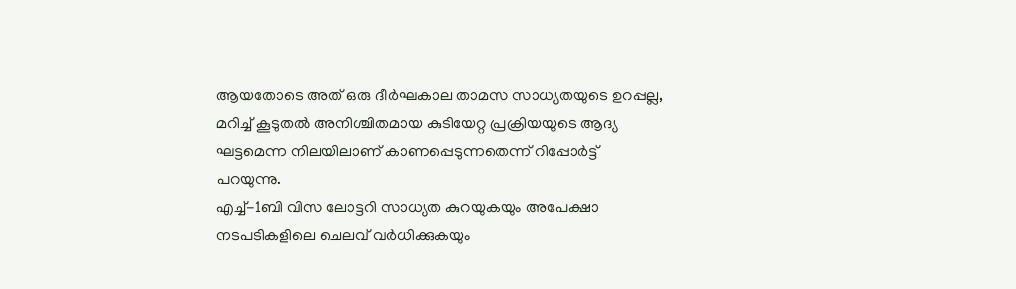ആയതോടെ അത് ഒരു ദീർഘകാല താമസ സാധ്യതയുടെ ഉറപ്പല്ല, മറിച്ച് കൂടുതൽ അനിശ്ചിതമായ കുടിയേറ്റ പ്രക്രിയയുടെ ആദ്യ ഘട്ടമെന്ന നിലയിലാണ് കാണപ്പെടുന്നതെന്ന് റിപ്പോർട്ട് പറയുന്നു.
എച്ച്-1ബി വിസ ലോട്ടറി സാധ്യത കുറയുകയും അപേക്ഷാ നടപടികളിലെ ചെലവ് വർധിക്കുകയും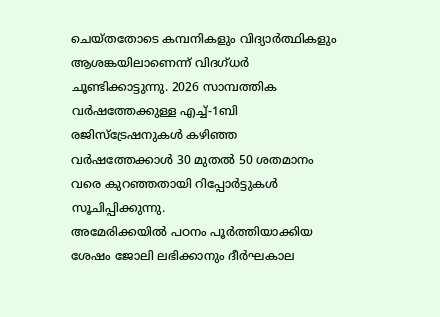ചെയ്തതോടെ കമ്പനികളും വിദ്യാർത്ഥികളും ആശങ്കയിലാണെന്ന് വിദഗ്ധർ ചൂണ്ടിക്കാട്ടുന്നു. 2026 സാമ്പത്തിക വർഷത്തേക്കുള്ള എച്ച്-1ബി രജിസ്ട്രേഷനുകൾ കഴിഞ്ഞ വർഷത്തേക്കാൾ 30 മുതൽ 50 ശതമാനം വരെ കുറഞ്ഞതായി റിപ്പോർട്ടുകൾ സൂചിപ്പിക്കുന്നു.
അമേരിക്കയിൽ പഠനം പൂർത്തിയാക്കിയ ശേഷം ജോലി ലഭിക്കാനും ദീർഘകാല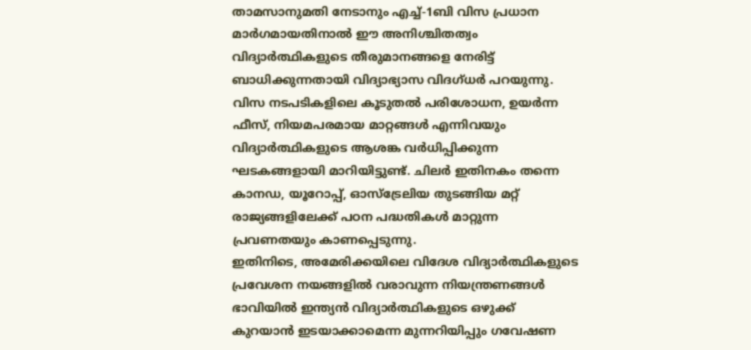താമസാനുമതി നേടാനും എച്ച്-1ബി വിസ പ്രധാന മാർഗമായതിനാൽ ഈ അനിശ്ചിതത്വം വിദ്യാർത്ഥികളുടെ തീരുമാനങ്ങളെ നേരിട്ട് ബാധിക്കുന്നതായി വിദ്യാഭ്യാസ വിദഗ്ധർ പറയുന്നു.
വിസ നടപടികളിലെ കൂടുതൽ പരിശോധന, ഉയർന്ന ഫീസ്, നിയമപരമായ മാറ്റങ്ങൾ എന്നിവയും വിദ്യാർത്ഥികളുടെ ആശങ്ക വർധിപ്പിക്കുന്ന ഘടകങ്ങളായി മാറിയിട്ടുണ്ട്. ചിലർ ഇതിനകം തന്നെ കാനഡ, യൂറോപ്പ്, ഓസ്ട്രേലിയ തുടങ്ങിയ മറ്റ് രാജ്യങ്ങളിലേക്ക് പഠന പദ്ധതികൾ മാറ്റുന്ന പ്രവണതയും കാണപ്പെടുന്നു.
ഇതിനിടെ, അമേരിക്കയിലെ വിദേശ വിദ്യാർത്ഥികളുടെ പ്രവേശന നയങ്ങളിൽ വരാവുന്ന നിയന്ത്രണങ്ങൾ ഭാവിയിൽ ഇന്ത്യൻ വിദ്യാർത്ഥികളുടെ ഒഴുക്ക് കുറയാൻ ഇടയാക്കാമെന്ന മുന്നറിയിപ്പും ഗവേഷണ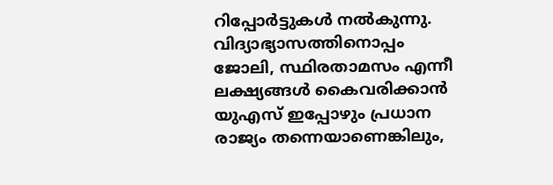റിപ്പോർട്ടുകൾ നൽകുന്നു.
വിദ്യാഭ്യാസത്തിനൊപ്പം ജോലി, സ്ഥിരതാമസം എന്നീ ലക്ഷ്യങ്ങൾ കൈവരിക്കാൻ യുഎസ് ഇപ്പോഴും പ്രധാന രാജ്യം തന്നെയാണെങ്കിലും,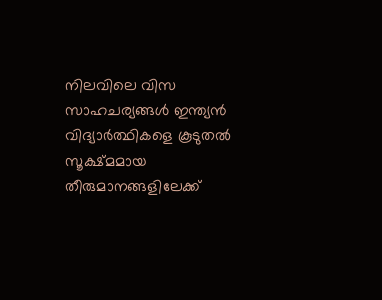നിലവിലെ വിസ സാഹചര്യങ്ങൾ ഇന്ത്യൻ വിദ്യാർത്ഥികളെ കൂടുതൽ സൂക്ഷ്മമായ തീരുമാനങ്ങളിലേക്ക്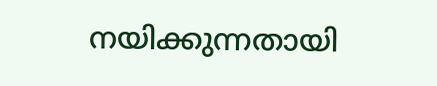നയിക്കുന്നതായി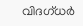വിദഗ്ധർ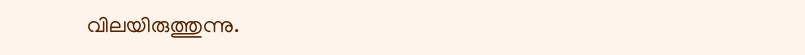വിലയിരുത്തുന്നു.